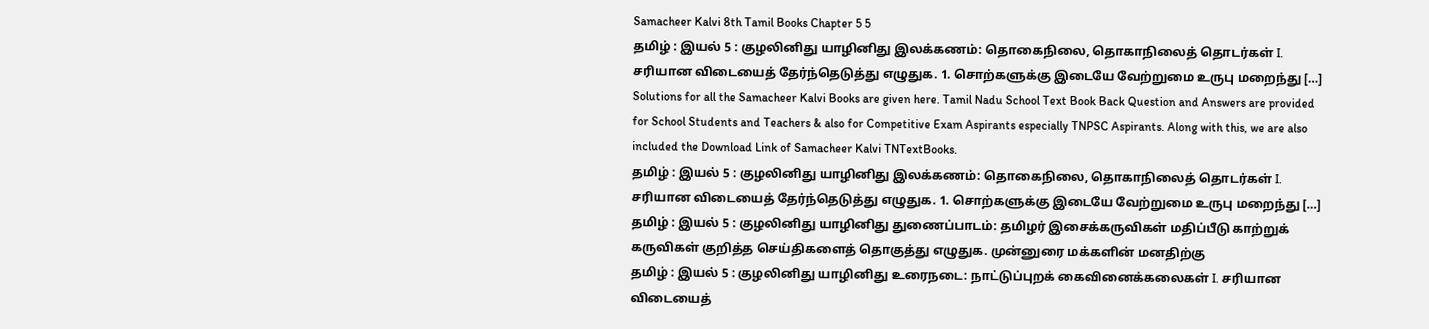Samacheer Kalvi 8th Tamil Books Chapter 5 5
தமிழ் : இயல் 5 : குழலினிது யாழினிது இலக்கணம்: தொகைநிலை, தொகாநிலைத் தொடர்கள் I. சரியான விடையைத் தேர்ந்தெடுத்து எழுதுக. 1. சொற்களுக்கு இடையே வேற்றுமை உருபு மறைந்து […]
Solutions for all the Samacheer Kalvi Books are given here. Tamil Nadu School Text Book Back Question and Answers are provided for School Students and Teachers & also for Competitive Exam Aspirants especially TNPSC Aspirants. Along with this, we are also included the Download Link of Samacheer Kalvi TNTextBooks.
தமிழ் : இயல் 5 : குழலினிது யாழினிது இலக்கணம்: தொகைநிலை, தொகாநிலைத் தொடர்கள் I. சரியான விடையைத் தேர்ந்தெடுத்து எழுதுக. 1. சொற்களுக்கு இடையே வேற்றுமை உருபு மறைந்து […]
தமிழ் : இயல் 5 : குழலினிது யாழினிது துணைப்பாடம்: தமிழர் இசைக்கருவிகள் மதிப்பீடு காற்றுக் கருவிகள் குறித்த செய்திகளைத் தொகுத்து எழுதுக. முன்னுரை மக்களின் மனதிற்கு
தமிழ் : இயல் 5 : குழலினிது யாழினிது உரைநடை: நாட்டுப்புறக் கைவினைக்கலைகள் I. சரியான விடையைத்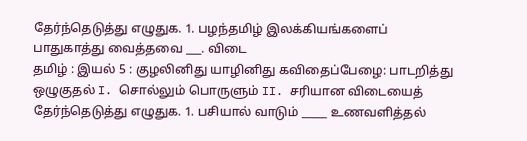தேர்ந்தெடுத்து எழுதுக. 1. பழந்தமிழ் இலக்கியங்களைப் பாதுகாத்து வைத்தவை ___. விடை
தமிழ் : இயல் 5 : குழலினிது யாழினிது கவிதைப்பேழை: பாடறித்து ஒழுகுதல் I. சொல்லும் பொருளும் II. சரியான விடையைத் தேர்ந்தெடுத்து எழுதுக. 1. பசியால் வாடும் _____ உணவளித்தல்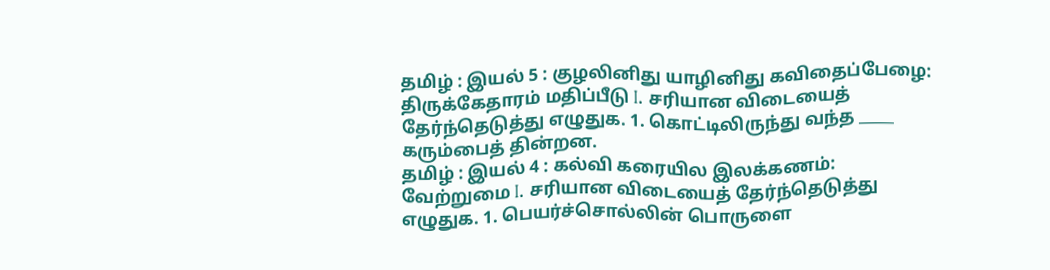தமிழ் : இயல் 5 : குழலினிது யாழினிது கவிதைப்பேழை: திருக்கேதாரம் மதிப்பீடு I. சரியான விடையைத் தேர்ந்தெடுத்து எழுதுக. 1. கொட்டிலிருந்து வந்த _____ கரும்பைத் தின்றன.
தமிழ் : இயல் 4 : கல்வி கரையில இலக்கணம்: வேற்றுமை I. சரியான விடையைத் தேர்ந்தெடுத்து எழுதுக. 1. பெயர்ச்சொல்லின் பொருளை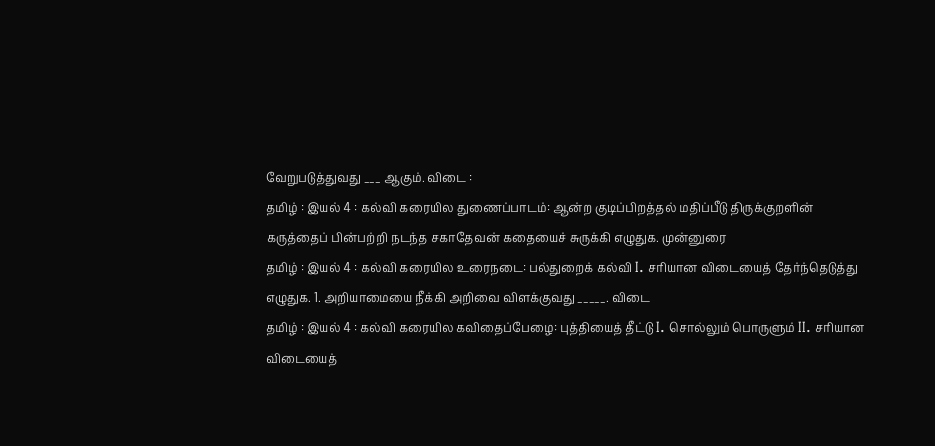வேறுபடுத்துவது ___ ஆகும். விடை :
தமிழ் : இயல் 4 : கல்வி கரையில துணைப்பாடம்: ஆன்ற குடிப்பிறத்தல் மதிப்பீடு திருக்குறளின் கருத்தைப் பின்பற்றி நடந்த சகாதேவன் கதையைச் சுருக்கி எழுதுக. முன்னுரை
தமிழ் : இயல் 4 : கல்வி கரையில உரைநடை: பல்துறைக் கல்வி I. சரியான விடையைத் தேர்ந்தெடுத்து எழுதுக. 1. அறியாமையை நீக்கி அறிவை விளக்குவது _____. விடை
தமிழ் : இயல் 4 : கல்வி கரையில கவிதைப்பேழை: புத்தியைத் தீட்டு I. சொல்லும் பொருளும் II. சரியான விடையைத்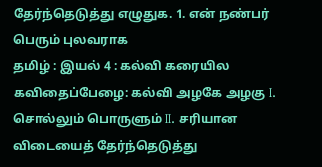தேர்ந்தெடுத்து எழுதுக. 1. என் நண்பர் பெரும் புலவராக
தமிழ் : இயல் 4 : கல்வி கரையில கவிதைப்பேழை: கல்வி அழகே அழகு I. சொல்லும் பொருளும் II. சரியான விடையைத் தேர்ந்தெடுத்து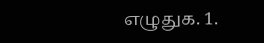எழுதுக. 1.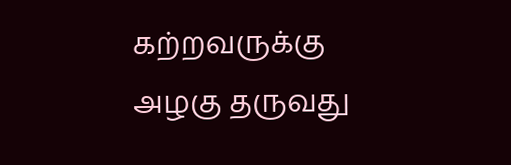கற்றவருக்கு அழகு தருவது